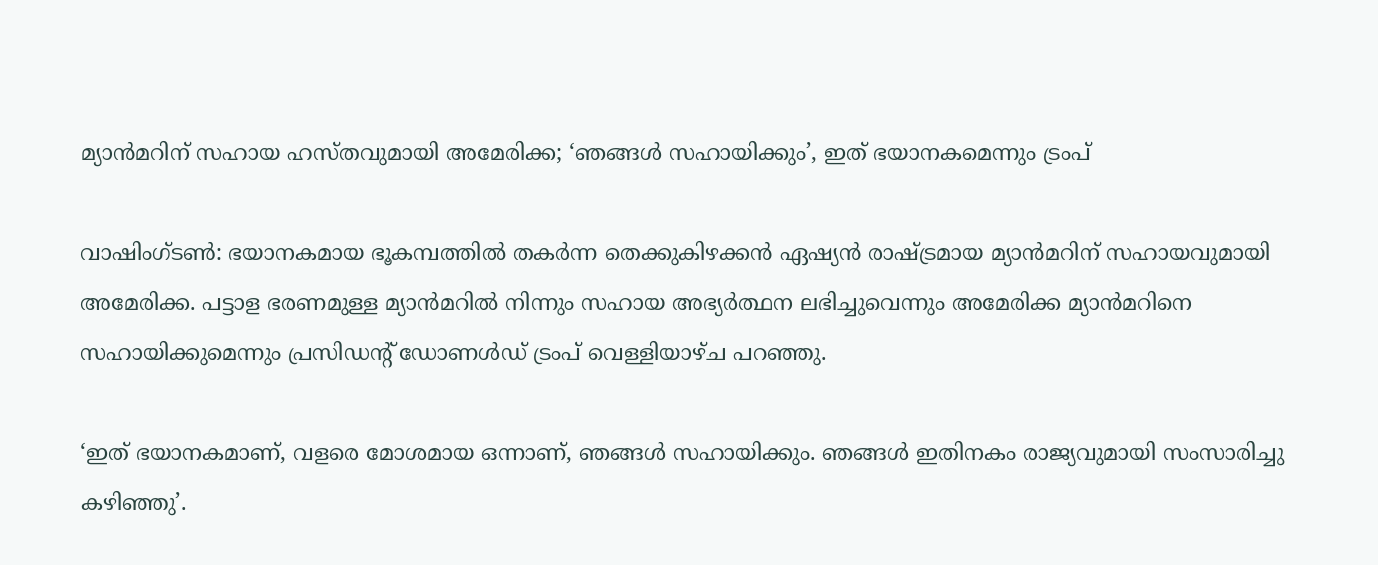മ്യാന്‍മറിന് സഹായ ഹസ്തവുമായി അമേരിക്ക; ‘ഞങ്ങള്‍ സഹായിക്കും’, ഇത് ഭയാനകമെന്നും ട്രംപ്

വാഷിംഗ്ടണ്‍: ഭയാനകമായ ഭൂകമ്പത്തില്‍ തകര്‍ന്ന തെക്കുകിഴക്കന്‍ ഏഷ്യന്‍ രാഷ്ട്രമായ മ്യാന്‍മറിന് സഹായവുമായി അമേരിക്ക. പട്ടാള ഭരണമുള്ള മ്യാന്‍മറില്‍ നിന്നും സഹായ അഭ്യര്‍ത്ഥന ലഭിച്ചുവെന്നും അമേരിക്ക മ്യാന്‍മറിനെ സഹായിക്കുമെന്നും പ്രസിഡന്റ് ഡോണള്‍ഡ് ട്രംപ് വെള്ളിയാഴ്ച പറഞ്ഞു.

‘ഇത് ഭയാനകമാണ്, വളരെ മോശമായ ഒന്നാണ്, ഞങ്ങള്‍ സഹായിക്കും. ഞങ്ങള്‍ ഇതിനകം രാജ്യവുമായി സംസാരിച്ചു കഴിഞ്ഞു’.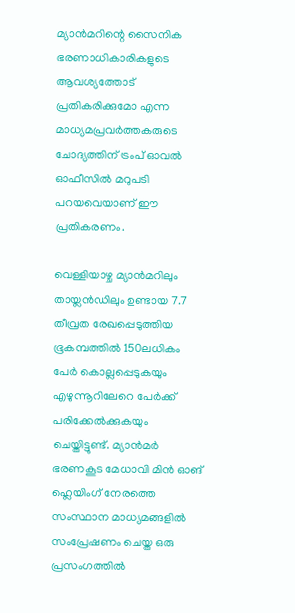മ്യാന്‍മറിന്റെ സൈനിക ഭരണാധികാരികളുടെ ആവശ്യത്തോട് പ്രതികരിക്കുമോ എന്ന മാധ്യമപ്രവര്‍ത്തകരുടെ ചോദ്യത്തിന് ട്രംപ് ഓവല്‍ ഓഫീസില്‍ മറുപടി പറയവെയാണ് ഈ പ്രതികരണം.

വെള്ളിയാഴ്ച മ്യാന്‍മറിലും തായ്ലന്‍ഡിലും ഉണ്ടായ 7.7 തീവ്രത രേഖപ്പെടുത്തിയ ഭൂകമ്പത്തില്‍ 150ലധികം പേര്‍ കൊല്ലപ്പെടുകയും എഴുന്നൂറിലേറെ പേര്‍ക്ക് പരിക്കേല്‍ക്കുകയും ചെയ്തിട്ടുണ്ട്. മ്യാന്‍മര്‍ ഭരണകൂട മേധാവി മിന്‍ ഓങ് ഹ്ലെയിംഗ് നേരത്തെ സംസ്ഥാന മാധ്യമങ്ങളില്‍ സംപ്രേഷണം ചെയ്ത ഒരു പ്രസംഗത്തില്‍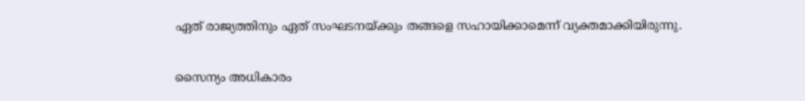ഏത് രാജ്യത്തിനും ഏത് സംഘടനയ്ക്കും തങ്ങളെ സഹായിക്കാമെന്ന് വ്യക്തമാക്കിയിരുന്നു.

സൈന്യം അധികാരം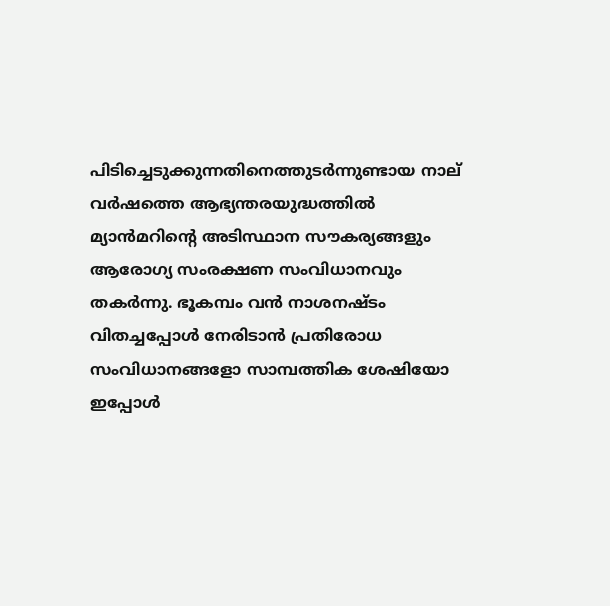പിടിച്ചെടുക്കുന്നതിനെത്തുടര്‍ന്നുണ്ടായ നാല് വര്‍ഷത്തെ ആഭ്യന്തരയുദ്ധത്തില്‍ മ്യാന്‍മറിന്റെ അടിസ്ഥാന സൗകര്യങ്ങളും ആരോഗ്യ സംരക്ഷണ സംവിധാനവും തകര്‍ന്നു. ഭൂകമ്പം വന്‍ നാശനഷ്ടം വിതച്ചപ്പോള്‍ നേരിടാന്‍ പ്രതിരോധ സംവിധാനങ്ങളോ സാമ്പത്തിക ശേഷിയോ ഇപ്പോള്‍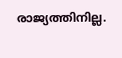രാജ്യത്തിനില്ല.